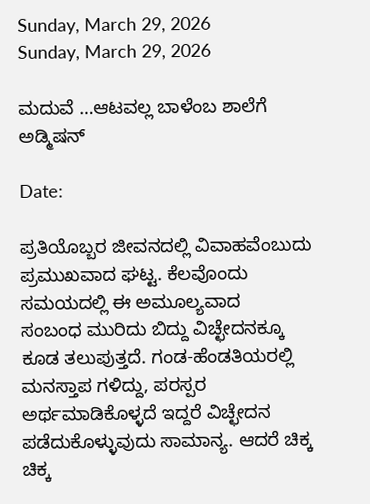Sunday, March 29, 2026
Sunday, March 29, 2026

ಮದುವೆ …ಆಟವಲ್ಲ ಬಾಳೆಂಬ ಶಾಲೆಗೆ ಅಡ್ಮಿಷನ್

Date:

ಪ್ರತಿಯೊಬ್ಬರ ಜೀವನದಲ್ಲಿ ವಿವಾಹವೆಂಬುದು ಪ್ರಮುಖವಾದ ಘಟ್ಟ. ಕೆಲವೊಂದು ಸಮಯದಲ್ಲಿ ಈ ಅಮೂಲ್ಯವಾದ
ಸಂಬಂಧ ಮುರಿದು ಬಿದ್ದು ವಿಚ್ಛೇದನಕ್ಕೂ ಕೂಡ ತಲುಪುತ್ತದೆ. ಗಂಡ-ಹೆಂಡತಿಯರಲ್ಲಿ ಮನಸ್ತಾಪ ಗಳಿದ್ದು, ಪರಸ್ಪರ ಅರ್ಥಮಾಡಿಕೊಳ್ಳದೆ ಇದ್ದರೆ ವಿಚ್ಛೇದನ ಪಡೆದುಕೊಳ್ಳುವುದು ಸಾಮಾನ್ಯ. ಆದರೆ ಚಿಕ್ಕ ಚಿಕ್ಕ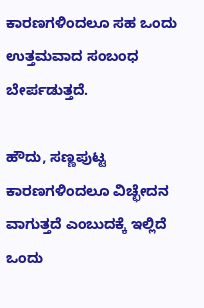ಕಾರಣಗಳಿಂದಲೂ ಸಹ ಒಂದು ಉತ್ತಮವಾದ ಸಂಬಂಧ ಬೇರ್ಪಡುತ್ತದೆ.

ಹೌದು, ಸಣ್ಣಪುಟ್ಟ ಕಾರಣಗಳಿಂದಲೂ ವಿಚ್ಛೇದನ ವಾಗುತ್ತದೆ ಎಂಬುದಕ್ಕೆ ಇಲ್ಲಿದೆ ಒಂದು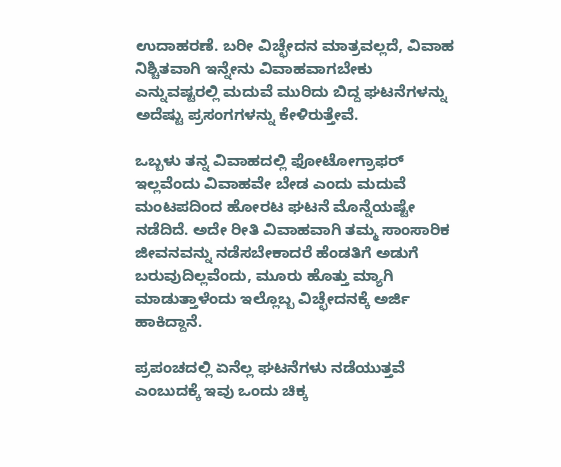ಉದಾಹರಣೆ. ಬರೀ ವಿಚ್ಛೇದನ ಮಾತ್ರವಲ್ಲದೆ, ವಿವಾಹ ನಿಶ್ಚಿತವಾಗಿ ಇನ್ನೇನು ವಿವಾಹವಾಗಬೇಕು ಎನ್ನುವಷ್ಟರಲ್ಲಿ ಮದುವೆ ಮುರಿದು ಬಿದ್ದ ಘಟನೆಗಳನ್ನು ಅದೆಷ್ಟು ಪ್ರಸಂಗಗಳನ್ನು ಕೇಳಿರುತ್ತೇವೆ.

ಒಬ್ಬಳು ತನ್ನ ವಿವಾಹದಲ್ಲಿ ಫೋಟೋಗ್ರಾಫರ್ ಇಲ್ಲವೆಂದು ವಿವಾಹವೇ ಬೇಡ ಎಂದು ಮದುವೆ ಮಂಟಪದಿಂದ ಹೋರಟ ಘಟನೆ ಮೊನ್ನೆಯಷ್ಟೇ ನಡೆದಿದೆ. ಅದೇ ರೀತಿ ವಿವಾಹವಾಗಿ ತಮ್ಮ ಸಾಂಸಾರಿಕ ಜೀವನವನ್ನು ನಡೆಸಬೇಕಾದರೆ ಹೆಂಡತಿಗೆ ಅಡುಗೆ ಬರುವುದಿಲ್ಲವೆಂದು, ಮೂರು ಹೊತ್ತು ಮ್ಯಾಗಿ ಮಾಡುತ್ತಾಳೆಂದು ಇಲ್ಲೊಬ್ಬ ವಿಚ್ಛೇದನಕ್ಕೆ ಅರ್ಜಿ ಹಾಕಿದ್ದಾನೆ.

ಪ್ರಪಂಚದಲ್ಲಿ ಏನೆಲ್ಲ ಘಟನೆಗಳು ನಡೆಯುತ್ತವೆ ಎಂಬುದಕ್ಕೆ ಇವು ಒಂದು ಚಿಕ್ಕ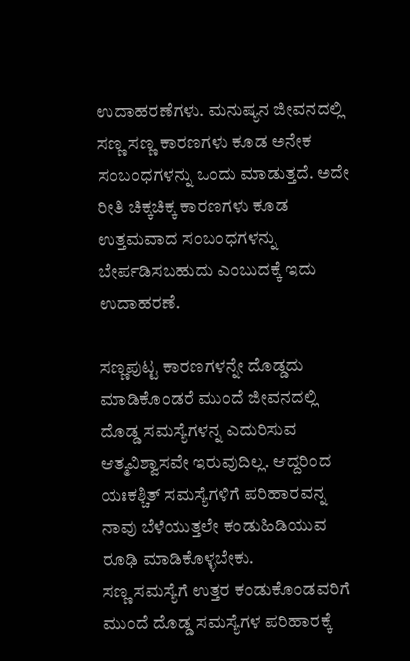ಉದಾಹರಣೆಗಳು. ಮನುಷ್ಯನ ಜೀವನದಲ್ಲಿ ಸಣ್ಣ ಸಣ್ಣ ಕಾರಣಗಳು ಕೂಡ ಅನೇಕ ಸಂಬಂಧಗಳನ್ನು ಒಂದು ಮಾಡುತ್ತದೆ. ಅದೇ ರೀತಿ ಚಿಕ್ಕಚಿಕ್ಕ ಕಾರಣಗಳು ಕೂಡ ಉತ್ತಮವಾದ ಸಂಬಂಧಗಳನ್ನು ಬೇರ್ಪಡಿಸಬಹುದು ಎಂಬುದಕ್ಕೆ ಇದು ಉದಾಹರಣೆ.

ಸಣ್ಣಪುಟ್ಟ ಕಾರಣಗಳನ್ನೇ ದೊಡ್ಡದು ಮಾಡಿಕೊಂಡರೆ ಮುಂದೆ ಜೀವನದಲ್ಲಿ ದೊಡ್ಡ ಸಮಸ್ಯೆಗಳನ್ನ ಎದುರಿಸುವ ಆತ್ಮವಿಶ್ವಾಸವೇ ಇರುವುದಿಲ್ಲ. ಆದ್ದರಿಂದ ಯಃಕಶ್ಚಿತ್ ಸಮಸ್ಯೆಗಳಿಗೆ ಪರಿಹಾರವನ್ನ ನಾವು ಬೆಳೆಯುತ್ತಲೇ ಕಂಡುಹಿಡಿಯುವ ರೂಢಿ ಮಾಡಿಕೊಳ್ಳಬೇಕು.
ಸಣ್ಣ ಸಮಸ್ಯೆಗೆ ಉತ್ತರ ಕಂಡುಕೊಂಡವರಿಗೆ ಮುಂದೆ ದೊಡ್ಡ ಸಮಸ್ಯೆಗಳ ಪರಿಹಾರಕ್ಕೆ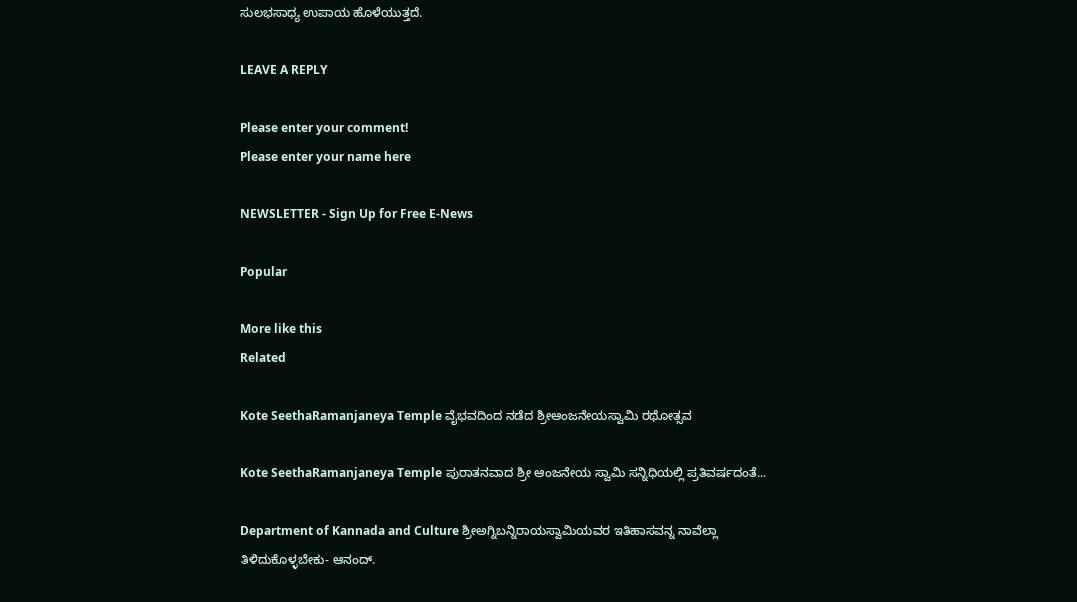ಸುಲಭಸಾಧ್ಯ ಉಪಾಯ ಹೊಳೆಯುತ್ತದೆ.

LEAVE A REPLY

Please enter your comment!
Please enter your name here

NEWSLETTER - Sign Up for Free E-News

Popular

More like this
Related

Kote SeethaRamanjaneya Temple ವೈಭವದಿಂದ ನಡೆದ ಶ್ರೀಆಂಜನೇಯಸ್ವಾಮಿ ರಥೋತ್ಸವ

Kote SeethaRamanjaneya Temple ಪುರಾತನವಾದ ಶ್ರೀ ಆಂಜನೇಯ ಸ್ವಾಮಿ ಸನ್ನಿಧಿಯಲ್ಲಿ ಪ್ರತಿವರ್ಷದಂತೆ...

Department of Kannada and Culture ಶ್ರೀಅಗ್ನಿಬನ್ನಿರಾಯಸ್ವಾಮಿಯವರ ಇತಿಹಾಸವನ್ನ ನಾವೆಲ್ಲಾ ತಿಳಿದುಕೊಳ್ಳಬೇಕು- ಆನಂದ್.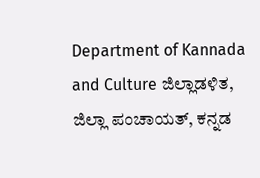Department of Kannada and Culture ಜಿಲ್ಲಾಡಳಿತ, ಜಿಲ್ಲಾ ಪಂಚಾಯತ್, ಕನ್ನಡ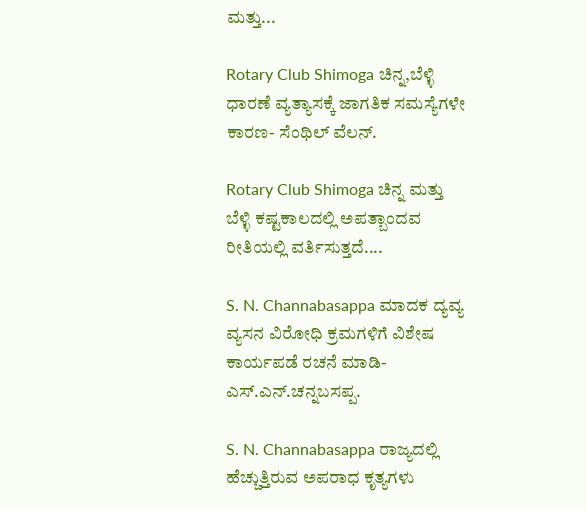ಮತ್ತು...

Rotary Club Shimoga ಚಿನ್ನ,ಬೆಳ್ಳಿ ಧಾರಣೆ ವ್ಯತ್ಯಾಸಕ್ಕೆ ಜಾಗತಿಕ ಸಮಸ್ಯೆಗಳೇ ಕಾರಣ- ಸೆಂಥಿಲ್ ವೆಲನ್.

Rotary Club Shimoga ಚಿನ್ನ ಮತ್ತು ಬೆಳ್ಳಿ ಕಷ್ಟಕಾಲದಲ್ಲಿ ಅಪತ್ಬಾಂದವ ರೀತಿಯಲ್ಲಿ ವರ್ತಿಸುತ್ತದೆ....

S. N. Channabasappa ಮಾದಕ ದ್ಯವ್ಯ ವ್ಯಸನ ವಿರೋಧಿ ಕ್ರಮಗಳಿಗೆ ವಿಶೇಷ ಕಾರ್ಯಪಡೆ ರಚನೆ ಮಾಡಿ- ಎಸ್.ಎನ್.ಚನ್ನಬಸಪ್ಪ.

S. N. Channabasappa ರಾಜ್ಯದಲ್ಲಿ ಹೆಚ್ಚುತ್ತಿರುವ ಅಪರಾಧ ಕೃತ್ಯಗಳು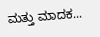ಮತ್ತು ಮಾದಕ...